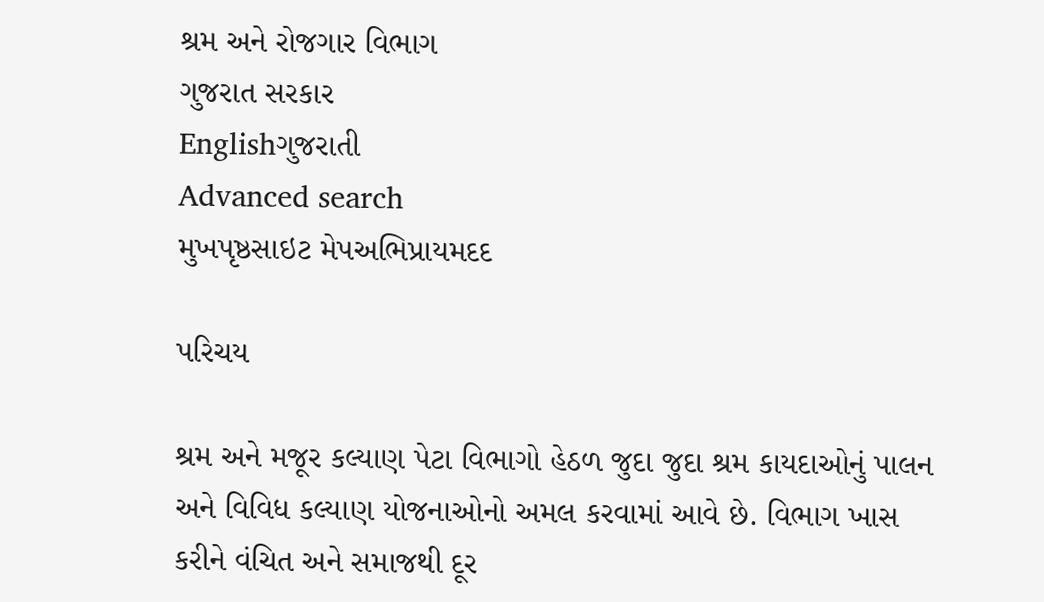શ્રમ અને રોજગાર વિભાગ
ગુજરાત સરકાર
Englishગુજરાતી
Advanced search
મુખપૃષ્ઠસાઇટ મેપઅભિપ્રાયમદદ

પરિચય

શ્રમ અને મજૂર કલ્યાણ પેટા વિભાગો હેઠળ જુદા જુદા શ્રમ કાયદાઓનું પાલન અને વિવિધ કલ્યાણ યોજનાઓનો અમલ કરવામાં આવે છે. વિભાગ ખાસ કરીને વંચિત અને સમાજથી દૂર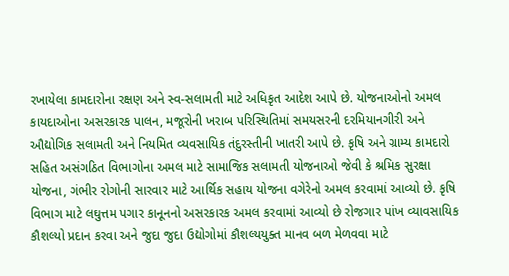રખાયેલા કામદારોના રક્ષણ અને સ્વ-સલામતી માટે અધિકૃત આદેશ આપે છે. યોજનાઓનો અમલ કાયદાઓના અસરકારક પાલન, મજૂરોની ખરાબ પરિસ્થિતિમાં સમયસરની દરમિયાનગીરી અને ઔદ્યોગિક સલામતી અને નિયમિત વ્યવસાયિક તંદુરસ્તીની ખાતરી આપે છે. કૃષિ અને ગ્રામ્ય કામદારો સહિત અસંગઠિત વિભાગોના અમલ માટે સામાજિક સલામતી યોજનાઓ જેવી કે શ્રમિક સુરક્ષા યોજના, ગંભીર રોગોની સારવાર માટે આર્થિક સહાય યોજના વગેરેનો અમલ કરવામાં આવ્યો છે. કૃષિ વિભાગ માટે લઘુત્તમ પગાર કાનૂનનો અસરકારક અમલ કરવામાં આવ્યો છે રોજગાર પાંખ વ્યાવસાયિક કૌશલ્યો પ્રદાન કરવા અને જુદા જુદા ઉદ્યોગોમાં કૌશલ્યયુક્ત માનવ બળ મેળવવા માટે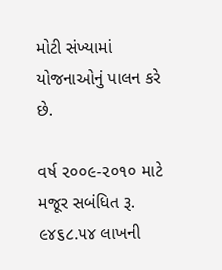મોટી સંખ્યામાં યોજનાઓનું પાલન કરે છે.

વર્ષ ૨૦૦૯-૨૦૧૦ માટે મજૂર સબંધિત રૂ. ૯૪૬૮.૫૪ લાખની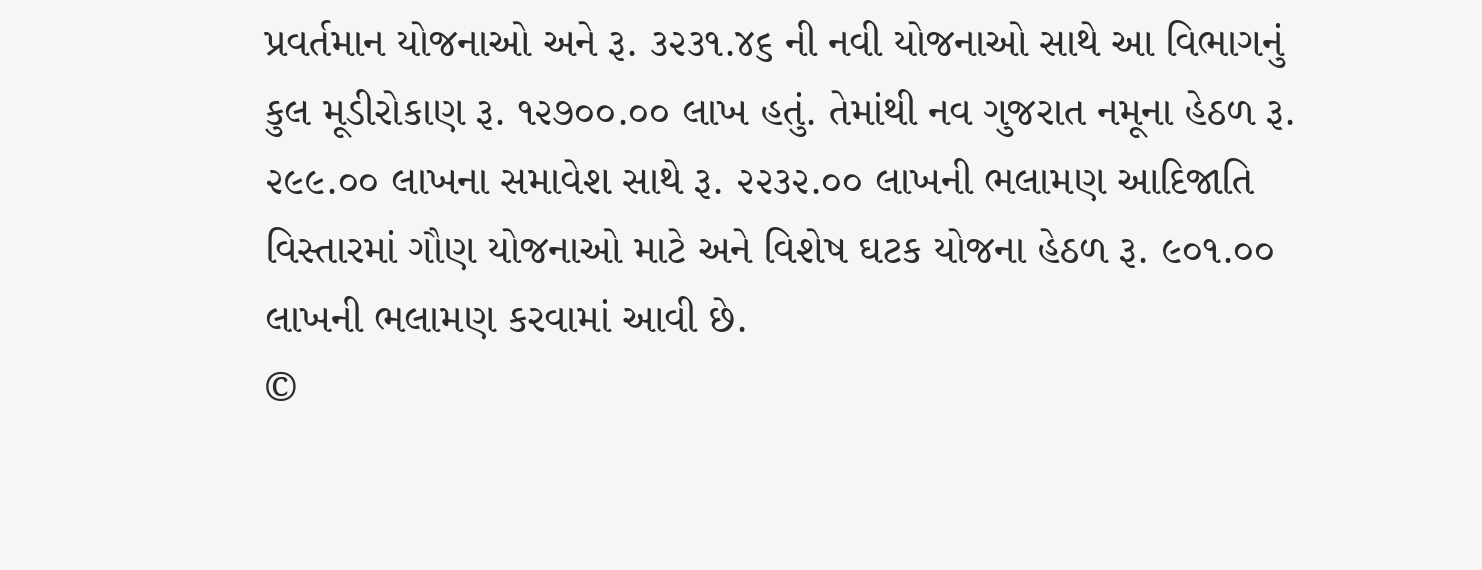પ્રવર્તમાન યોજનાઓ અને રૂ. ૩૨૩૧.૪૬ ની નવી યોજનાઓ સાથે આ વિભાગનું કુલ મૂડીરોકાણ રૂ. ૧૨૭૦૦.૦૦ લાખ હતું. તેમાંથી નવ ગુજરાત નમૂના હેઠળ રૂ. ૨૯૯.૦૦ લાખના સમાવેશ સાથે રૂ. ૨૨૩૨.૦૦ લાખની ભલામણ આદિજાતિ વિસ્તારમાં ગૌણ યોજનાઓ માટે અને વિશેષ ઘટક યોજના હેઠળ રૂ. ૯૦૧.૦૦ લાખની ભલામણ કરવામાં આવી છે.
©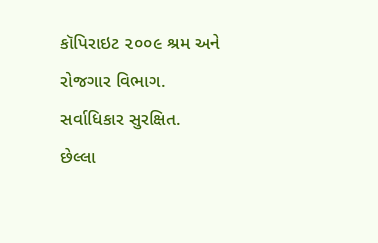કૉપિરાઇટ ૨૦૦૯ શ્રમ અને રોજગાર વિભાગ. સર્વાધિકાર સુરક્ષિત.
છેલ્લા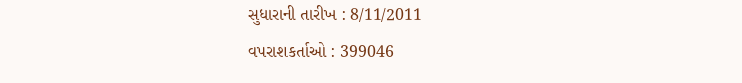સુધારાની તારીખ : 8/11/2011
વપરાશકર્તાઓ : 399046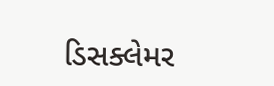ડિસક્લેમર